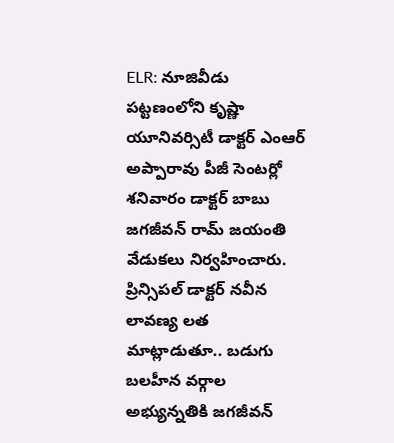ELR: నూజివీడు పట్టణంలోని కృష్ణా యూనివర్సిటీ డాక్టర్ ఎంఆర్ అప్పారావు పీజీ సెంటర్లో శనివారం డాక్టర్ బాబు జగజీవన్ రామ్ జయంతి వేడుకలు నిర్వహించారు. ప్రిన్సిపల్ డాక్టర్ నవీన లావణ్య లత మాట్లాడుతూ.. బడుగు బలహీన వర్గాల అభ్యున్నతికి జగజీవన్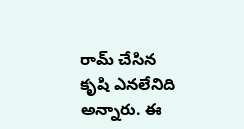రామ్ చేసిన కృషి ఎనలేనిది అన్నారు. ఈ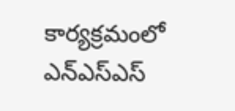కార్యక్రమంలో ఎన్ఎస్ఎస్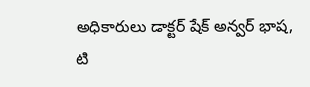అధికారులు డాక్టర్ షేక్ అన్వర్ భాష, టి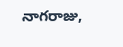నాగరాజు,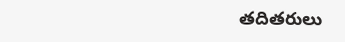తదితరులు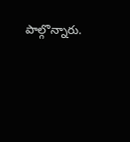పాల్గొన్నారు.